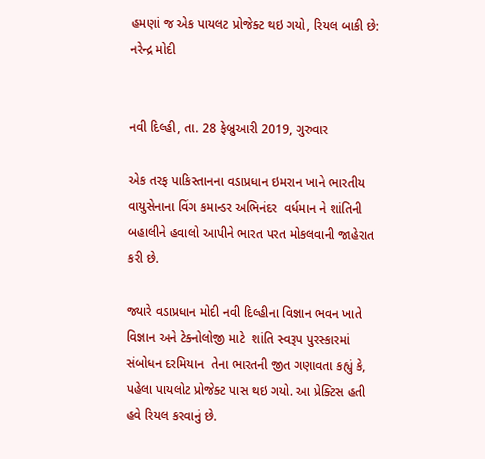હમણાં જ એક પાયલટ પ્રોજેક્ટ થઇ ગયો, રિયલ બાકી છે: નરેન્દ્ર મોદી


નવી દિલ્હી, તા. 28 ફેબ્રુઆરી 2019, ગુરુવાર

એક તરફ પાકિસ્તાનના વડાપ્રધાન ઇમરાન ખાને ભારતીય વાયુસેનાના વિંગ કમાન્ડર અભિનંદર  વર્ધમાન ને શાંતિની બહાલીને હવાલો આપીને ભારત પરત મોકલવાની જાહેરાત કરી છે.

જ્યારે વડાપ્રધાન મોદી નવી દિલ્હીના વિજ્ઞાન ભવન ખાતે વિજ્ઞાન અને ટેક્નોલોજી માટે  શાંતિ સ્વરૂપ પુરસ્કારમાં સંબોધન દરમિયાન  તેના ભારતની જીત ગણાવતા કહ્યું કે, પહેલા પાયલોટ પ્રોજેક્ટ પાસ થઇ ગયો. આ પ્રેક્ટિસ હતી હવે રિયલ કરવાનું છે.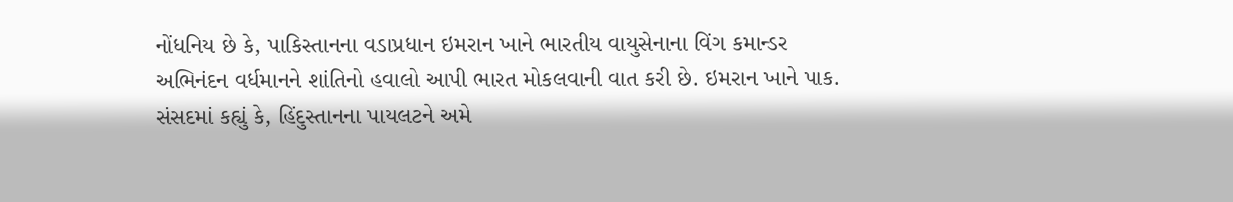નોંધનિય છે કે, પાકિસ્તાનના વડાપ્રધાન ઇમરાન ખાને ભારતીય વાયુસેનાના વિંગ કમાન્ડર અભિનંદન વર્ધમાનને શાંતિનો હવાલો આપી ભારત મોકલવાની વાત કરી છે. ઇમરાન ખાને પાક. સંસદમાં કહ્યું કે, હિંદુસ્તાનના પાયલટને અમે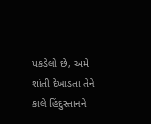પકડેલો છે, અમે શાંતી દેખાડતા તેને કાલે હિંદુસ્તાનને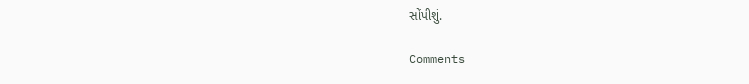સોંપીશું.

Comments